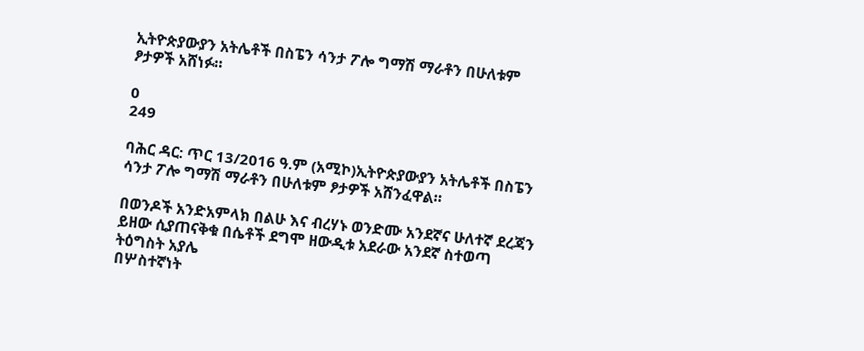ኢትዮጵያውያን አትሌቶች በስፔን ሳንታ ፖሎ ግማሽ ማራቶን በሁለቱም ፆታዎች አሸነፉ።

0
249

ባሕር ዳር: ጥር 13/2016 ዓ.ም (አሚኮ)ኢትዮጵያውያን አትሌቶች በስፔን ሳንታ ፖሎ ግማሽ ማራቶን በሁለቱም ፆታዎች አሸንፈዋል።

በወንዶች አንድአምላክ በልሁ እና ብረሃኑ ወንድሙ አንደኛና ሁለተኛ ደረጃን ይዘው ሲያጠናቅቁ በሴቶች ደግሞ ዘውዲቱ አደራው አንደኛ ስተወጣ ትዕግስት አያሌ
በሦስተኛነት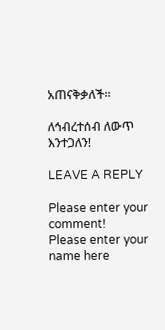አጠናቅቃለች።

ለኅብረተሰብ ለውጥ እንተጋለን!

LEAVE A REPLY

Please enter your comment!
Please enter your name here